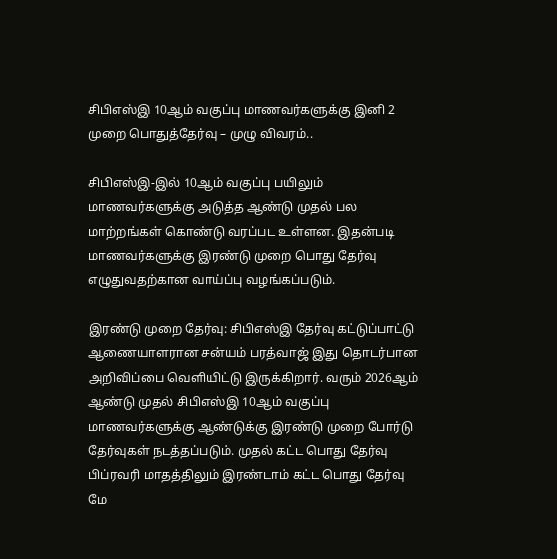சிபிஎஸ்இ 10ஆம் வகுப்பு மாணவர்களுக்கு இனி 2 முறை பொதுத்தேர்வு – முழு விவரம்..

சிபிஎஸ்இ-இல் 10ஆம் வகுப்பு பயிலும் மாணவர்களுக்கு அடுத்த ஆண்டு முதல் பல மாற்றங்கள் கொண்டு வரப்பட உள்ளன. இதன்படி மாணவர்களுக்கு இரண்டு முறை பொது தேர்வு எழுதுவதற்கான வாய்ப்பு வழங்கப்படும்.

இரண்டு முறை தேர்வு: சிபிஎஸ்இ தேர்வு கட்டுப்பாட்டு ஆணையாளரான சன்யம் பரத்வாஜ் இது தொடர்பான அறிவிப்பை வெளியிட்டு இருக்கிறார். வரும் 2026ஆம் ஆண்டு முதல் சிபிஎஸ்இ 10ஆம் வகுப்பு மாணவர்களுக்கு ஆண்டுக்கு இரண்டு முறை போர்டு தேர்வுகள் நடத்தப்படும். முதல் கட்ட பொது தேர்வு பிப்ரவரி மாதத்திலும் இரண்டாம் கட்ட பொது தேர்வு மே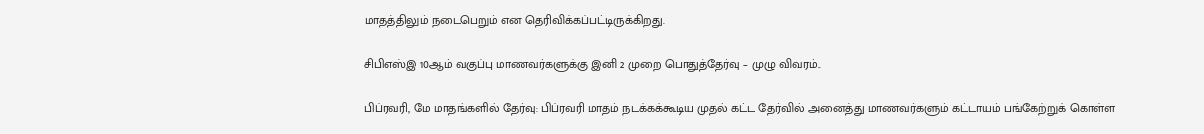மாதத்திலும் நடைபெறும் என தெரிவிக்கப்பட்டிருக்கிறது.

சிபிஎஸ்இ 10ஆம் வகுப்பு மாணவர்களுக்கு இனி 2 முறை பொதுத்தேர்வு – முழு விவரம்..

பிப்ரவரி, மே மாதங்களில் தேர்வு: பிப்ரவரி மாதம் நடக்கக்கூடிய முதல் கட்ட தேர்வில் அனைத்து மாணவர்களும் கட்டாயம் பங்கேற்றுக் கொள்ள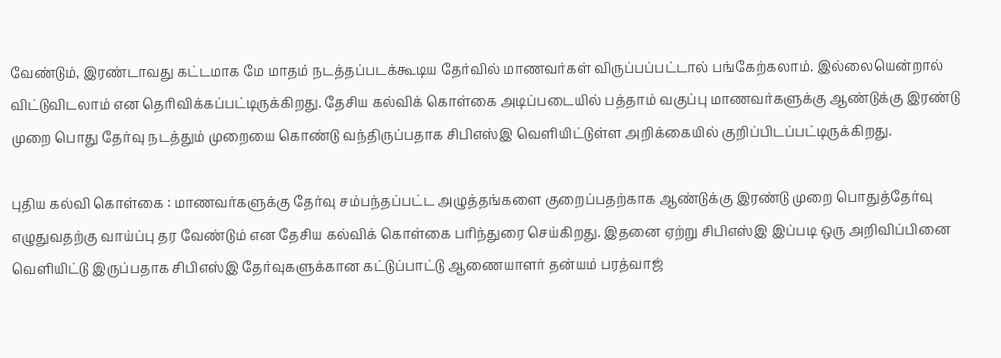வேண்டும், இரண்டாவது கட்டமாக மே மாதம் நடத்தப்படக்கூடிய தேர்வில் மாணவர்கள் விருப்பப்பட்டால் பங்கேற்கலாம். இல்லையென்றால் விட்டுவிடலாம் என தெரிவிக்கப்பட்டிருக்கிறது. தேசிய கல்விக் கொள்கை அடிப்படையில் பத்தாம் வகுப்பு மாணவர்களுக்கு ஆண்டுக்கு இரண்டு முறை பொது தேர்வு நடத்தும் முறையை கொண்டு வந்திருப்பதாக சிபிஎஸ்இ வெளியிட்டுள்ள அறிக்கையில் குறிப்பிடப்பட்டிருக்கிறது.

புதிய கல்வி கொள்கை : மாணவர்களுக்கு தேர்வு சம்பந்தப்பட்ட அழுத்தங்களை குறைப்பதற்காக ஆண்டுக்கு இரண்டு முறை பொதுத்தேர்வு எழுதுவதற்கு வாய்ப்பு தர வேண்டும் என தேசிய கல்விக் கொள்கை பரிந்துரை செய்கிறது. இதனை ஏற்று சிபிஎஸ்இ இப்படி ஒரு அறிவிப்பினை வெளியிட்டு இருப்பதாக சிபிஎஸ்இ தேர்வுகளுக்கான கட்டுப்பாட்டு ஆணையாளர் தன்யம் பரத்வாஜ்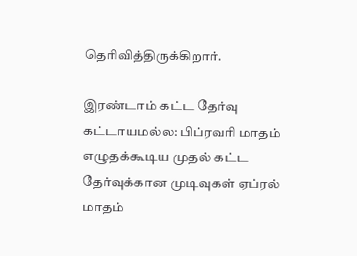தெரிவித்திருக்கிறார்.

இரண்டாம் கட்ட தேர்வு கட்டாயமல்ல: பிப்ரவரி மாதம் எழுதக்கூடிய முதல் கட்ட தேர்வுக்கான முடிவுகள் ஏப்ரல் மாதம்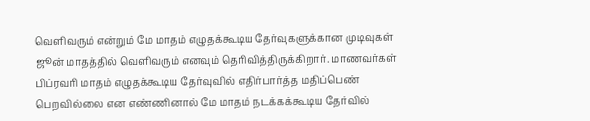வெளிவரும் என்றும் மே மாதம் எழுதக்கூடிய தேர்வுகளுக்கான முடிவுகள் ஜூன் மாதத்தில் வெளிவரும் எனவும் தெரிவித்திருக்கிறார். மாணவர்கள் பிப்ரவரி மாதம் எழுதக்கூடிய தேர்வுவில் எதிர்பார்த்த மதிப்பெண் பெறவில்லை என எண்ணினால் மே மாதம் நடக்கக்கூடிய தேர்வில்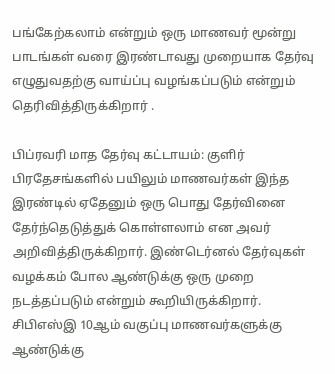பங்கேற்கலாம் என்றும் ஒரு மாணவர் மூன்று பாடங்கள் வரை இரண்டாவது முறையாக தேர்வு எழுதுவதற்கு வாய்ப்பு வழங்கப்படும் என்றும் தெரிவித்திருக்கிறார் .

பிப்ரவரி மாத தேர்வு கட்டாயம்: குளிர் பிரதேசங்களில் பயிலும் மாணவர்கள் இந்த இரண்டில் ஏதேனும் ஒரு பொது தேர்வினை தேர்ந்தெடுத்துக் கொள்ளலாம் என அவர் அறிவித்திருக்கிறார். இண்டெர்னல் தேர்வுகள் வழக்கம் போல ஆண்டுக்கு ஒரு முறை நடத்தப்படும் என்றும் கூறியிருக்கிறார். சிபிஎஸ்இ 10ஆம் வகுப்பு மாணவர்களுக்கு ஆண்டுக்கு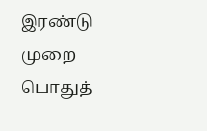இரண்டு முறை பொதுத்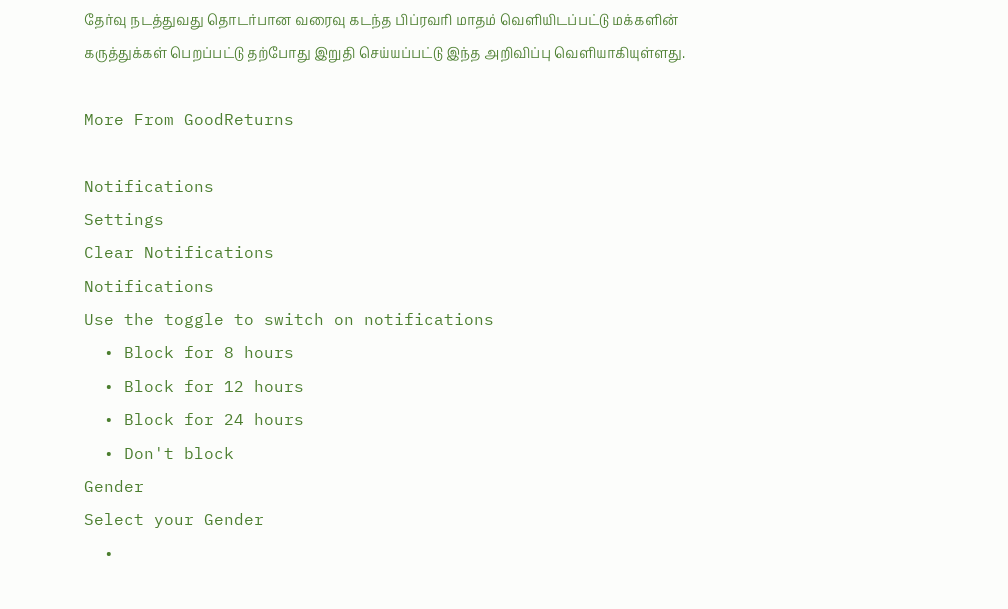தேர்வு நடத்துவது தொடர்பான வரைவு கடந்த பிப்ரவரி மாதம் வெளியிடப்பட்டு மக்களின் கருத்துக்கள் பெறப்பட்டு தற்போது இறுதி செய்யப்பட்டு இந்த அறிவிப்பு வெளியாகியுள்ளது.

More From GoodReturns

Notifications
Settings
Clear Notifications
Notifications
Use the toggle to switch on notifications
  • Block for 8 hours
  • Block for 12 hours
  • Block for 24 hours
  • Don't block
Gender
Select your Gender
  •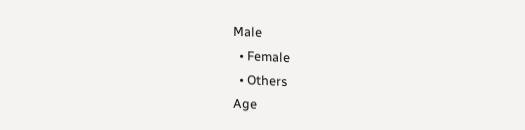Male
  • Female
  • Others
Age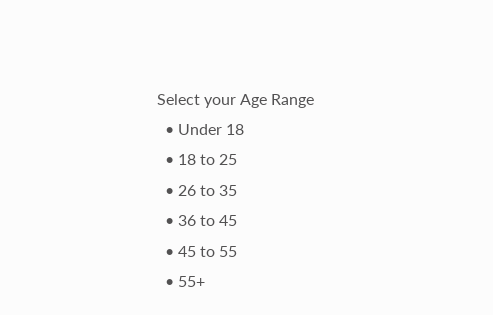Select your Age Range
  • Under 18
  • 18 to 25
  • 26 to 35
  • 36 to 45
  • 45 to 55
  • 55+